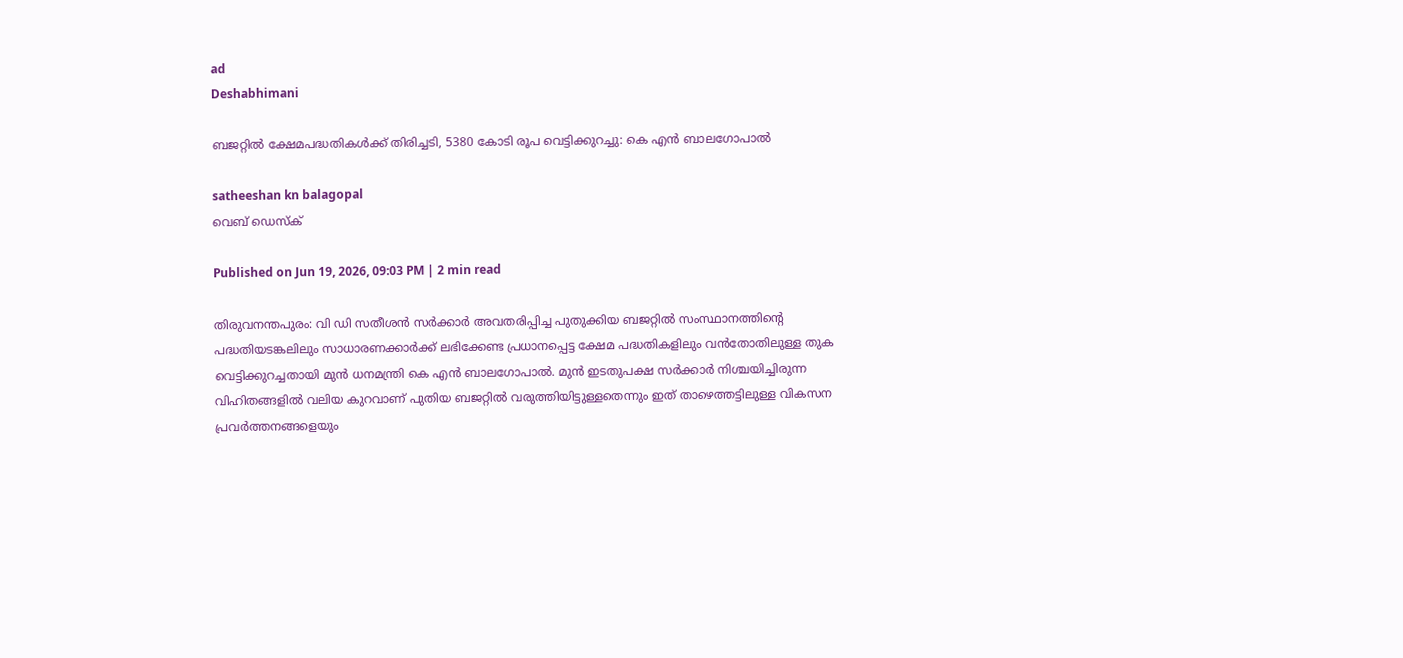ad
Deshabhimani

ബജറ്റിൽ ക്ഷേമപദ്ധതികൾക്ക് തിരിച്ചടി, 5380 കോടി രൂപ വെട്ടിക്കുറച്ചു: കെ എൻ ബാലഗോപാൽ

satheeshan kn balagopal
വെബ് ഡെസ്ക്

Published on Jun 19, 2026, 09:03 PM | 2 min read

തിരുവനന്തപുരം: വി ഡി സതീശൻ സർക്കാർ അവതരിപ്പിച്ച പുതുക്കിയ ബജറ്റിൽ സംസ്ഥാനത്തിന്റെ പദ്ധതിയടങ്കലിലും സാധാരണക്കാർക്ക് ലഭിക്കേണ്ട പ്രധാനപ്പെട്ട ക്ഷേമ പദ്ധതികളിലും വൻതോതിലുള്ള തുക വെട്ടിക്കുറച്ചതായി മുൻ ധനമന്ത്രി കെ എൻ ബാലഗോപാൽ. മുൻ ഇടതുപക്ഷ സർക്കാർ നിശ്ചയിച്ചിരുന്ന വിഹിതങ്ങളിൽ വലിയ കുറവാണ് പുതിയ ബജറ്റിൽ വരുത്തിയിട്ടുള്ളതെന്നും ഇത് താഴെത്തട്ടിലുള്ള വികസന പ്രവർത്തനങ്ങളെയും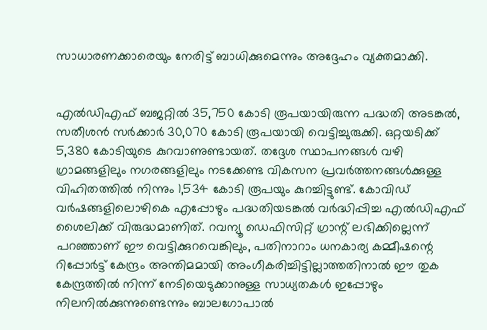സാധാരണക്കാരെയും നേരിട്ട് ബാധിക്കുമെന്നും അദ്ദേഹം വ്യക്തമാക്കി.


എൽഡിഎഫ് ബജറ്റിൽ 35,750 കോടി രൂപയായിരുന്ന പദ്ധതി അടങ്കൽ, സതീശൻ സർക്കാർ 30,070 കോടി രൂപയായി വെട്ടിച്ചുരുക്കി. ഒറ്റയടിക്ക് 5,380 കോടിയുടെ കുറവാണുണ്ടായത്. തദ്ദേശ സ്ഥാപനങ്ങൾ വഴി ഗ്രാമങ്ങളിലും നഗരങ്ങളിലും നടക്കേണ്ട വികസന പ്രവർത്തനങ്ങൾക്കുള്ള വിഹിതത്തിൽ നിന്നും 1,534 കോടി രൂപയും കുറച്ചിട്ടുണ്ട്. കോവിഡ് വർഷങ്ങളിലൊഴികെ എപ്പോഴും പദ്ധതിയടങ്കൽ വർദ്ധിപ്പിച്ച എൽഡിഎഫ് ശൈലിക്ക് വിരുദ്ധമാണിത്. റവന്യൂ ഡെഫിസിറ്റ് ഗ്രാന്റ് ലഭിക്കില്ലെന്ന് പറഞ്ഞാണ് ഈ വെട്ടിക്കുറവെങ്കിലും, പതിനാറാം ധനകാര്യ കമ്മീഷന്റെ റിപ്പോർട്ട് കേന്ദ്രം അന്തിമമായി അംഗീകരിച്ചിട്ടില്ലാത്തതിനാൽ ഈ തുക കേന്ദ്രത്തിൽ നിന്ന് നേടിയെടുക്കാനുള്ള സാധ്യതകൾ ഇപ്പോഴും നിലനിൽക്കുന്നുണ്ടെന്നും ബാലഗോപാൽ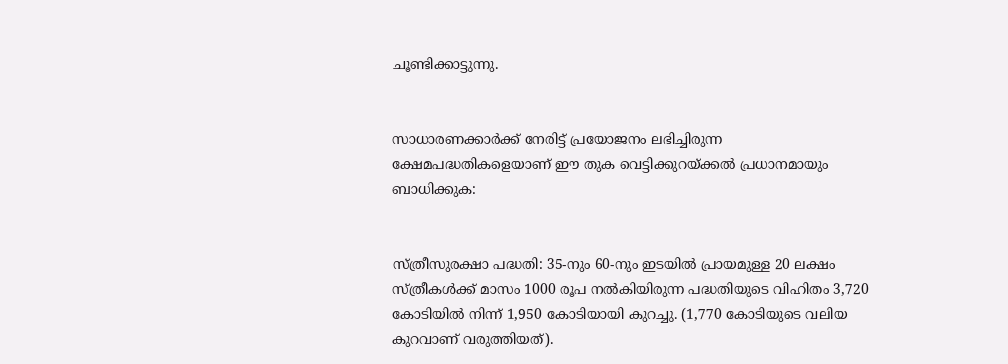ചൂണ്ടിക്കാട്ടുന്നു.


സാധാരണക്കാർക്ക് നേരിട്ട് പ്രയോജനം ലഭിച്ചിരുന്ന ക്ഷേമപദ്ധതികളെയാണ് ഈ തുക വെട്ടിക്കുറയ്ക്കൽ പ്രധാനമായും ബാധിക്കുക:


സ്ത്രീസുരക്ഷാ പദ്ധതി: 35-നും 60-നും ഇടയിൽ പ്രായമുള്ള 20 ലക്ഷം സ്ത്രീകൾക്ക് മാസം 1000 രൂപ നൽകിയിരുന്ന പദ്ധതിയുടെ വിഹിതം 3,720 കോടിയിൽ നിന്ന് 1,950 കോടിയായി കുറച്ചു. (1,770 കോടിയുടെ വലിയ കുറവാണ് വരുത്തിയത്).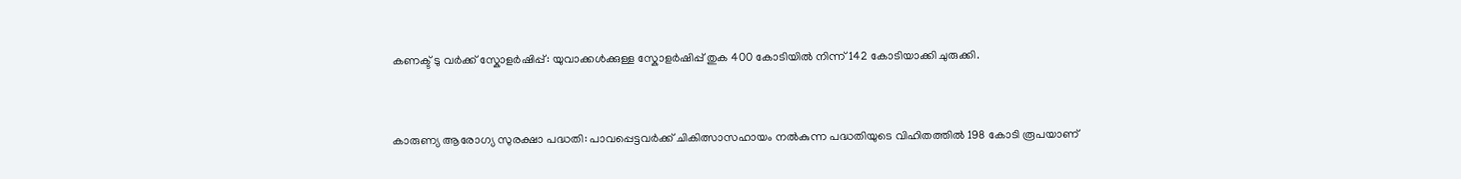കണക്ട് ടു വർക്ക് സ്കോളർഷിപ്പ്: യുവാക്കൾക്കുള്ള സ്കോളർഷിപ്പ് തുക 400 കോടിയിൽ നിന്ന് 142 കോടിയാക്കി ചുരുക്കി.


കാരുണ്യ ആരോഗ്യ സുരക്ഷാ പദ്ധതി: പാവപ്പെട്ടവർക്ക് ചികിത്സാസഹായം നൽകുന്ന പദ്ധതിയുടെ വിഹിതത്തിൽ 198 കോടി രൂപയാണ്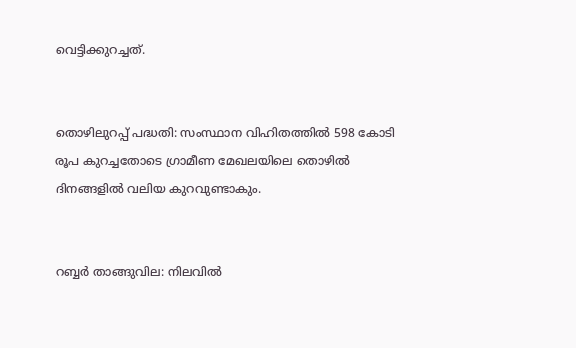വെട്ടിക്കുറച്ചത്.


തൊഴിലുറപ്പ് പദ്ധതി: സംസ്ഥാന വിഹിതത്തിൽ 598 കോടി രൂപ കുറച്ചതോടെ ഗ്രാമീണ മേഖലയിലെ തൊഴിൽ ദിനങ്ങളിൽ വലിയ കുറവുണ്ടാകും.


റബ്ബർ താങ്ങുവില: നിലവിൽ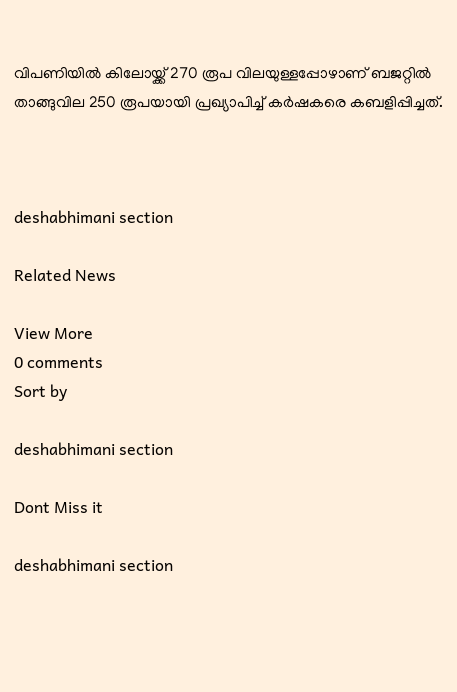വിപണിയിൽ കിലോയ്ക്ക് 270 രൂപ വിലയുള്ളപ്പോഴാണ് ബജറ്റിൽ താങ്ങുവില 250 രൂപയായി പ്രഖ്യാപിച്ച് കർഷകരെ കബളിപ്പിച്ചത്.



deshabhimani section

Related News

View More
0 comments
Sort by

deshabhimani section

Dont Miss it

deshabhimani section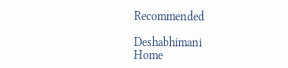Recommended

Deshabhimani
Home